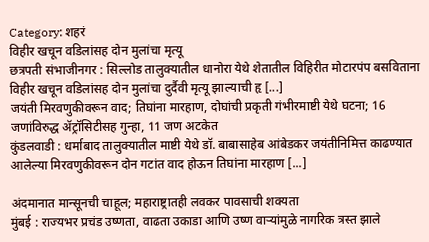Category: शहरं
विहीर खचून वडिलांसह दोन मुलांचा मृत्यू
छत्रपती संभाजीनगर : सिल्लोड तालुक्यातील धानोरा येथे शेतातील विहिरीत मोटारपंप बसविताना विहीर खचून वडिलांसह दोन मुलांचा दुर्दैवी मृत्यू झाल्याची हृ [...]
जयंती मिरवणुकीवरून वाद; तिघांना मारहाण, दोघांची प्रकृती गंभीरमाष्टी येथे घटना; 16 जणांविरुद्ध ॲट्रॉसिटीसह गुन्हा, 11 जण अटकेत
कुंडलवाडी : धर्माबाद तालुक्यातील माष्टी येथे डॉ. बाबासाहेब आंबेडकर जयंतीनिमित्त काढण्यात आलेल्या मिरवणुकीवरून दोन गटांत वाद होऊन तिघांना मारहाण [...]

अंदमानात मान्सूनची चाहूल; महाराष्ट्रातही लवकर पावसाची शक्यता
मुंबई : राज्यभर प्रचंड उष्णता, वाढता उकाडा आणि उष्ण वाऱ्यांमुळे नागरिक त्रस्त झाले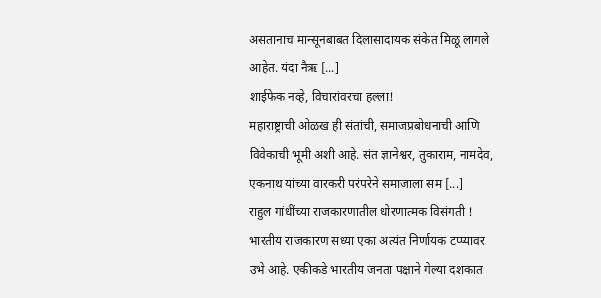असतानाच मान्सूनबाबत दिलासादायक संकेत मिळू लागले आहेत. यंदा नैऋ [...]
शाईफेक नव्हे, विचारांवरचा हल्ला!
महाराष्ट्राची ओळख ही संतांची, समाजप्रबोधनाची आणि विवेकाची भूमी अशी आहे. संत ज्ञानेश्वर, तुकाराम, नामदेव, एकनाथ यांच्या वारकरी परंपरेने समाजाला सम [...]
राहुल गांधींच्या राजकारणातील धोरणात्मक विसंगती !
भारतीय राजकारण सध्या एका अत्यंत निर्णायक टप्प्यावर उभे आहे. एकीकडे भारतीय जनता पक्षाने गेल्या दशकात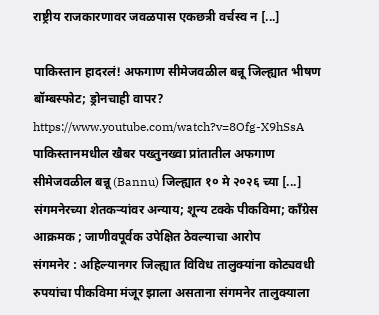राष्ट्रीय राजकारणावर जवळपास एकछत्री वर्चस्व न [...]

पाकिस्तान हादरलं! अफगाण सीमेजवळील बन्नू जिल्ह्यात भीषण बॉम्बस्फोट; ड्रोनचाही वापर?
https://www.youtube.com/watch?v=8Ofg-X9hSsA
पाकिस्तानमधील खैबर पख्तुनख्वा प्रांतातील अफगाण सीमेजवळील बन्नू (Bannu) जिल्ह्यात १० मे २०२६ च्या [...]
संगमनेरच्या शेतकऱ्यांवर अन्याय; शून्य टक्के पीकविमा; काँग्रेस आक्रमक ; जाणीवपूर्वक उपेक्षित ठेवल्याचा आरोप
संगमनेर : अहिल्यानगर जिल्ह्यात विविध तालुक्यांना कोट्यवधी रुपयांचा पीकविमा मंजूर झाला असताना संगमनेर तालुक्याला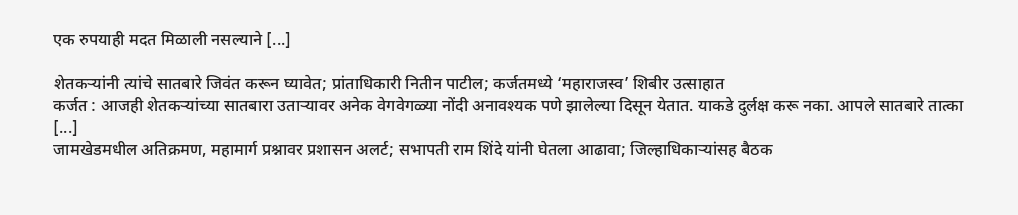एक रुपयाही मदत मिळाली नसल्याने [...]

शेतकऱ्यांनी त्यांचे सातबारे जिवंत करून घ्यावेत; प्रांताधिकारी नितीन पाटील; कर्जतमध्ये ‘महाराजस्व’ शिबीर उत्साहात
कर्जत : आजही शेतकऱ्यांच्या सातबारा उताऱ्यावर अनेक वेगवेगळ्या नोंदी अनावश्यक पणे झालेल्या दिसून येतात. याकडे दुर्लक्ष करू नका. आपले सातबारे तात्का [...]
जामखेडमधील अतिक्रमण, महामार्ग प्रश्नावर प्रशासन अलर्ट; सभापती राम शिंदे यांनी घेतला आढावा; जिल्हाधिकाऱ्यांसह बैठक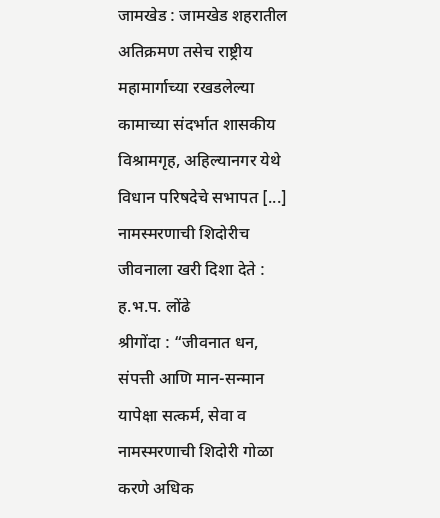जामखेड : जामखेड शहरातील अतिक्रमण तसेच राष्ट्रीय महामार्गाच्या रखडलेल्या कामाच्या संदर्भात शासकीय विश्रामगृह, अहिल्यानगर येथे विधान परिषदेचे सभापत [...]
नामस्मरणाची शिदोरीच जीवनाला खरी दिशा देते : ह.भ.प. लोंढे
श्रीगोंदा : “जीवनात धन, संपत्ती आणि मान-सन्मान यापेक्षा सत्कर्म, सेवा व नामस्मरणाची शिदोरी गोळा करणे अधिक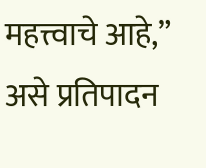महत्त्वाचे आहे,” असे प्रतिपादन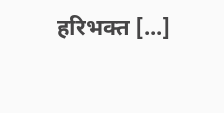हरिभक्त [...]